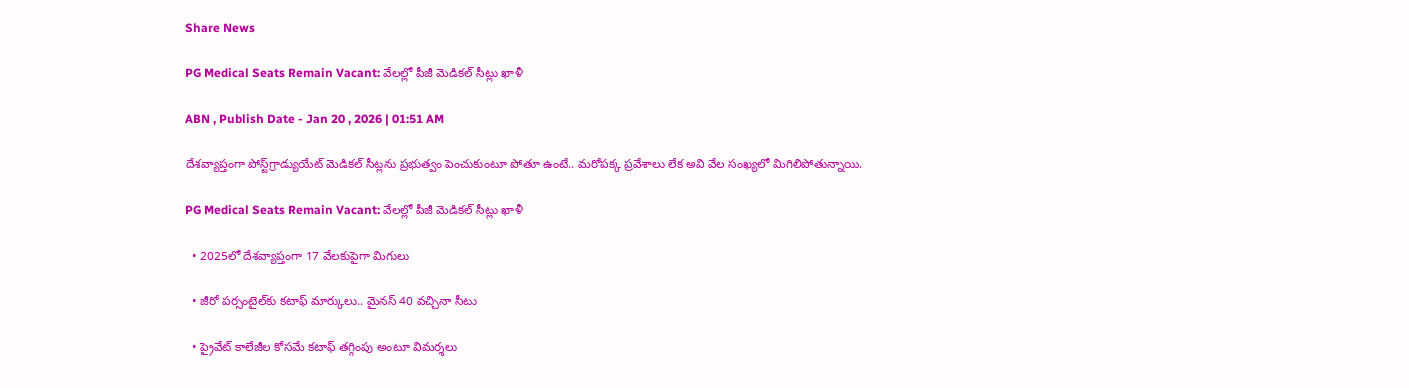Share News

PG Medical Seats Remain Vacant: వేలల్లో పీజీ మెడికల్‌ సీట్లు ఖాళీ

ABN , Publish Date - Jan 20 , 2026 | 01:51 AM

దేశవ్యాప్తంగా పోస్ట్‌గ్రాడ్యుయేట్‌ మెడికల్‌ సీట్లను ప్రభుత్వం పెంచుకుంటూ పోతూ ఉంటే.. మరోపక్క ప్రవేశాలు లేక అవి వేల సంఖ్యలో మిగిలిపోతున్నాయి.

PG Medical Seats Remain Vacant: వేలల్లో పీజీ మెడికల్‌ సీట్లు ఖాళీ

  • 2025లో దేశవ్యాప్తంగా 17 వేలకుపైగా మిగులు

  • జీరో పర్సంటైల్‌కు కటాఫ్‌ మార్కులు.. మైనస్‌ 40 వచ్చినా సీటు

  • ప్రైవేట్‌ కాలేజీల కోసమే కటాఫ్‌ తగ్గింపు అంటూ విమర్శలు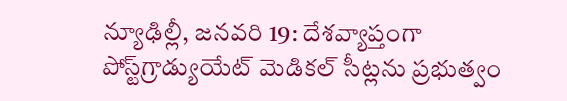న్యూఢిల్లీ, జనవరి 19: దేశవ్యాప్తంగా పోస్ట్‌గ్రాడ్యుయేట్‌ మెడికల్‌ సీట్లను ప్రభుత్వం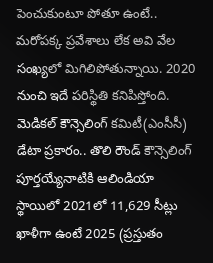పెంచుకుంటూ పోతూ ఉంటే.. మరోపక్క ప్రవేశాలు లేక అవి వేల సంఖ్యలో మిగిలిపోతున్నాయి. 2020 నుంచి ఇదే పరిస్థితి కనిపిస్తోంది. మెడికల్‌ కౌన్సెలింగ్‌ కమిటీ(ఎంసీసీ) డేటా ప్రకారం.. తొలి రౌండ్‌ కౌన్సెలింగ్‌ పూర్తయ్యేనాటికి ఆలిండియా స్థాయిలో 2021లో 11,629 సీట్లు ఖాళీగా ఉంటే 2025 (ప్రస్తుతం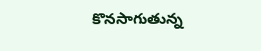కొనసాగుతున్న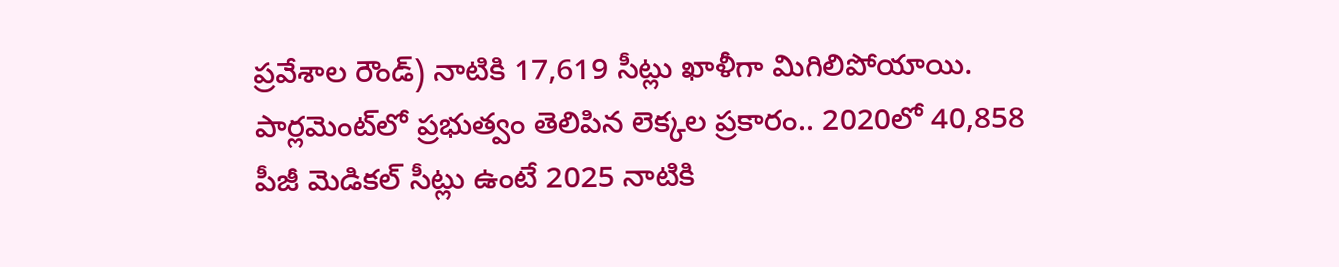ప్రవేశాల రౌండ్‌) నాటికి 17,619 సీట్లు ఖాళీగా మిగిలిపోయాయి. పార్లమెంట్‌లో ప్రభుత్వం తెలిపిన లెక్కల ప్రకారం.. 2020లో 40,858 పీజీ మెడికల్‌ సీట్లు ఉంటే 2025 నాటికి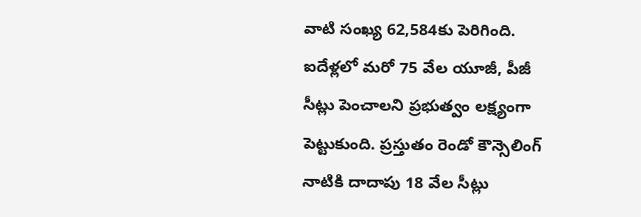వాటి సంఖ్య 62,584కు పెరిగింది. ఐదేళ్లలో మరో 75 వేల యూజీ, పీజీ సీట్లు పెంచాలని ప్రభుత్వం లక్ష్యంగా పెట్టుకుంది. ప్రస్తుతం రెండో కౌన్సెలింగ్‌ నాటికి దాదాపు 18 వేల సీట్లు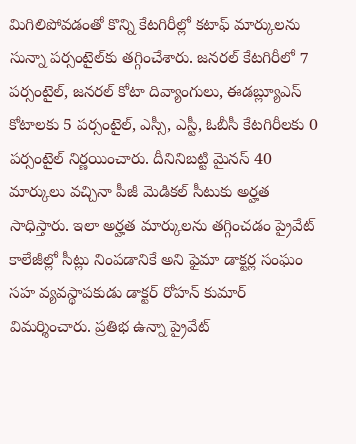మిగిలిపోవడంతో కొన్ని కేటగిరీల్లో కటాఫ్‌ మార్కులను సున్నా పర్సంటైల్‌కు తగ్గించేశారు. జనరల్‌ కేటగిరీలో 7 పర్సంటైల్‌, జనరల్‌ కోటా దివ్యాంగులు, ఈడబ్ల్యూఎస్‌ కోటాలకు 5 పర్సంటైల్‌, ఎస్సీ, ఎస్టీ, ఓబీసీ కేటగిరీలకు 0 పర్సంటైల్‌ నిర్ణయించారు. దీనినిబట్టి మైనస్‌ 40 మార్కులు వచ్చినా పీజీ మెడికల్‌ సీటుకు అర్హత సాధిస్తారు. ఇలా అర్హత మార్కులను తగ్గించడం ప్రైవేట్‌ కాలేజీల్లో సీట్లు నింపడానికే అని ఫైమా డాక్టర్ల సంఘం సహ వ్యవస్థాపకుడు డాక్టర్‌ రోహన్‌ కుమార్‌ విమర్శించారు. ప్రతిభ ఉన్నా ప్రైవేట్‌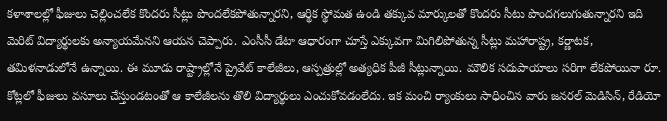కళాశాలల్లో ఫీజులు చెల్లించలేక కొందరు సీట్లు పొందలేకపోతున్నారని, ఆర్థిక స్థోమత ఉండి తక్కువ మార్కులతో కొందరు సీటు పొందగలుగుతున్నారని ఇది మెరిట్‌ విద్యార్థులకు అన్యాయమేనని ఆయన చెప్పారు. ఎంసీసీ డేటా ఆధారంగా చూస్తే ఎక్కువగా మిగిలిపోతున్న సీట్లు మహారాష్ట్ర, కర్ణాటక, తమిళనాడులోనే ఉన్నాయి. ఈ మూడు రాష్ట్రాల్లోనే ప్రైవేట్‌ కాలేజీలు, ఆస్పత్రుల్లో అత్యధిక పీజీ సీట్లున్నాయి. మౌలిక సదుపాయాలు సరిగా లేకపోయినా రూ. కోట్లలో ఫీజులు వసూలు చేస్తుండటంతో ఆ కాలేజీలను తొలి విద్యార్థులు ఎంచుకోవడంలేదు. ఇక మంచి ర్యాంకులు సాధించిన వారు జనరల్‌ మెడిసిన్‌, రేడియో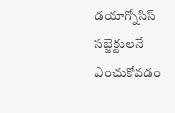డయాగ్నోసిస్‌ సబ్జెక్టులనే ఎంచుకోవడం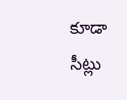కూడా సీట్లు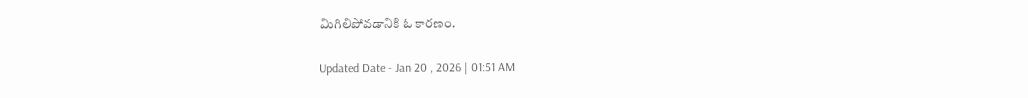మిగిలిపోవడానికి ఓ కారణం.

Updated Date - Jan 20 , 2026 | 01:51 AM